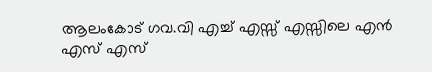ആലംകോട് ഗവ.വി എച്ച് എസ്സ് എസ്സിലെ എൻ എസ് എസ്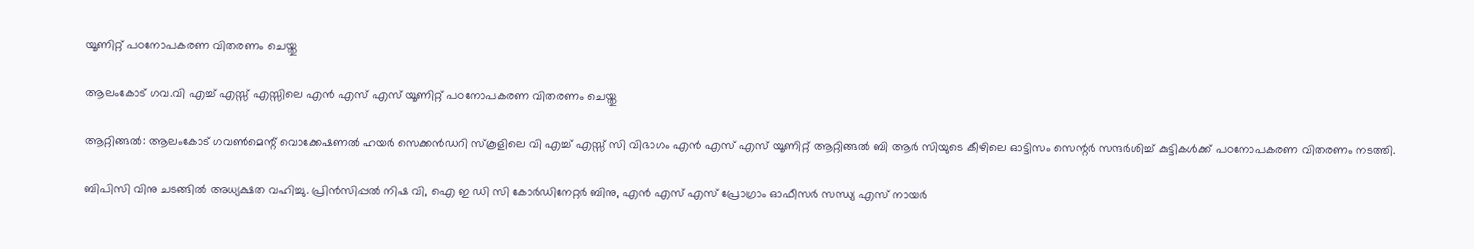യൂണിറ്റ് പഠനോപകരണ വിതരണം ചെയ്തു

ആലംകോട് ഗവ.വി എച്ച് എസ്സ് എസ്സിലെ എൻ എസ് എസ് യൂണിറ്റ് പഠനോപകരണ വിതരണം ചെയ്തു

ആറ്റിങ്ങൽ: ആലംകോട് ഗവൺമെന്റ് വൊക്കേഷണൽ ഹയർ സെക്കൻഡറി സ്കൂളിലെ വി എച്ച് എസ്സ് സി വിഭാഗം എൻ എസ് എസ് യൂണിറ്റ് ആറ്റിങ്ങൽ ബി ആർ സിയുടെ കീഴിലെ ഓട്ടിസം സെന്റർ സന്ദർശിച്ച് കുട്ടികൾക്ക് പഠനോപകരണ വിതരണം നടത്തി.

ബിപിസി വിനു ചടങ്ങിൽ അധ്യക്ഷത വഹിച്ചു. പ്രിൻസിപ്പൽ നിഷ വി, ഐ ഇ ഡി സി കോർഡിനേറ്റർ ബിനു, എൻ എസ് എസ് പ്രോഗ്രാം ഓഫീസർ സന്ധ്യ എസ് നായർ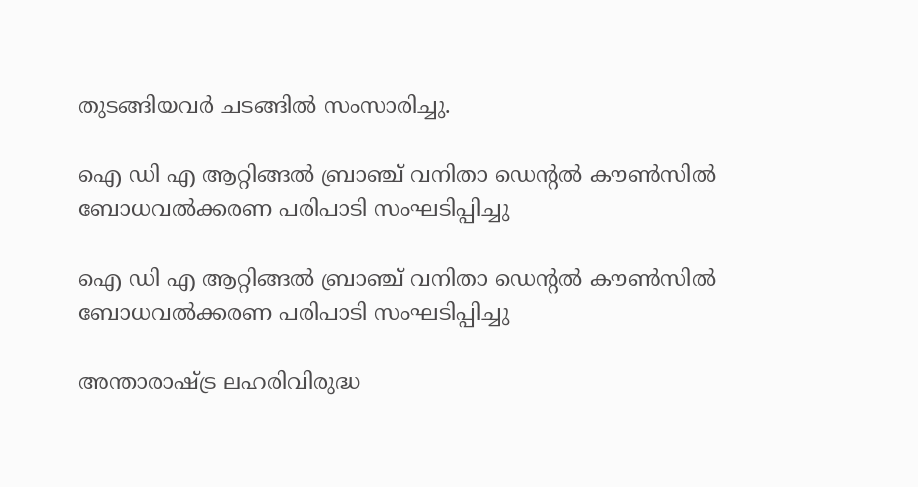തുടങ്ങിയവർ ചടങ്ങിൽ സംസാരിച്ചു.

ഐ ഡി എ ആറ്റിങ്ങൽ ബ്രാഞ്ച് വനിതാ ഡെന്റൽ കൗൺസിൽ ബോധവൽക്കരണ പരിപാടി സംഘടിപ്പിച്ചു

ഐ ഡി എ ആറ്റിങ്ങൽ ബ്രാഞ്ച് വനിതാ ഡെന്റൽ കൗൺസിൽ ബോധവൽക്കരണ പരിപാടി സംഘടിപ്പിച്ചു

അന്താരാഷ്ട്ര ലഹരിവിരുദ്ധ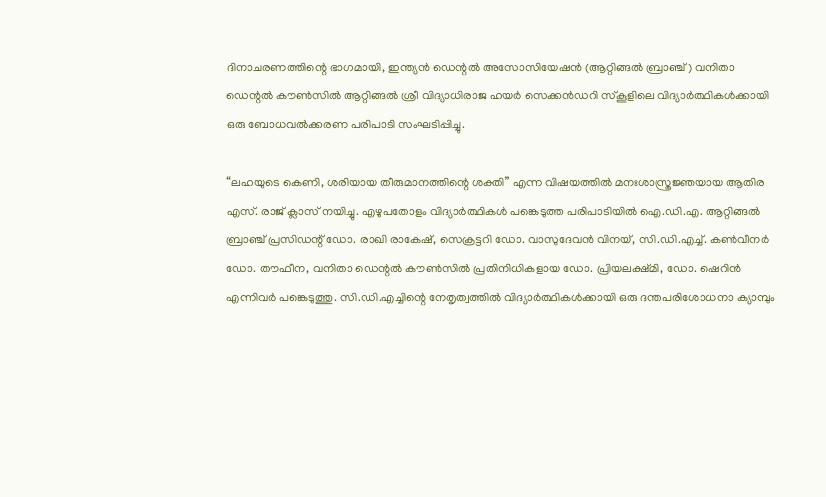ദിനാചരണത്തിന്റെ ഭാഗമായി, ഇന്ത്യൻ ഡെന്റൽ അസോസിയേഷൻ (ആറ്റിങ്ങൽ ബ്രാഞ്ച്) വനിതാ ഡെന്റൽ കൗൺസിൽ ആറ്റിങ്ങൽ ശ്രീ വിദ്യാധിരാജ ഹയർ സെക്കൻഡറി സ്കൂളിലെ വിദ്യാർത്ഥികൾക്കായി ഒരു ബോധവൽക്കരണ പരിപാടി സംഘടിപ്പിച്ചു.

“ലഹയുടെ കെണി, ശരിയായ തീരുമാനത്തിന്റെ ശക്തി” എന്ന വിഷയത്തിൽ മനഃശാസ്ത്രജ്ഞയായ ആതിര എസ്. രാജ് ക്ലാസ് നയിച്ചു. എഴുപതോളം വിദ്യാർത്ഥികൾ പങ്കെടുത്ത പരിപാടിയിൽ ഐ.ഡി.എ. ആറ്റിങ്ങൽ ബ്രാഞ്ച് പ്രസിഡന്റ് ഡോ. രാഖി രാകേഷ്, സെക്രട്ടറി ഡോ. വാസുദേവൻ വിനയ്, സി.ഡി.എച്ച്. കൺവീനർ ഡോ. തൗഫീന, വനിതാ ഡെന്റൽ കൗൺസിൽ പ്രതിനിധികളായ ഡോ. പ്രിയലക്ഷ്മി, ഡോ. ഷെറിൻ എന്നിവർ പങ്കെടുത്തു. സി.ഡി.എച്ചിന്റെ നേതൃത്വത്തിൽ വിദ്യാർത്ഥികൾക്കായി ഒരു ദന്തപരിശോധനാ ക്യാമ്പും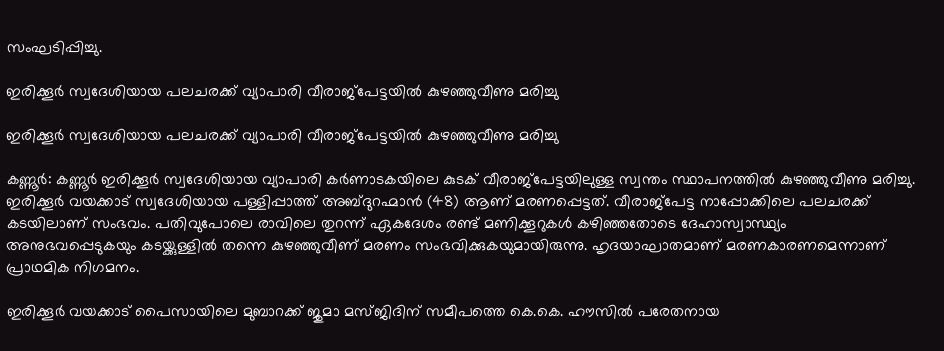സംഘടിപ്പിച്ചു.

ഇരിക്കൂർ സ്വദേശിയായ പലചരക്ക് വ്യാപാരി വീരാജ്പേട്ടയിൽ കുഴഞ്ഞുവീണു മരിച്ചു

ഇരിക്കൂർ സ്വദേശിയായ പലചരക്ക് വ്യാപാരി വീരാജ്പേട്ടയിൽ കുഴഞ്ഞുവീണു മരിച്ചു

കണ്ണൂർ: കണ്ണൂർ ഇരിക്കൂർ സ്വദേശിയായ വ്യാപാരി കർണാടകയിലെ കുടക് വീരാജ്പേട്ടയിലുള്ള സ്വന്തം സ്ഥാപനത്തിൽ കുഴഞ്ഞുവീണു മരിച്ചു. ഇരിക്കൂർ വയക്കാട് സ്വദേശിയായ പള്ളിപ്പാത്ത് അബ്ദുറഹ്മാൻ (48) ആണ് മരണപ്പെട്ടത്. വീരാജ്പേട്ട നാപ്പോക്കിലെ പലചരക്ക് കടയിലാണ് സംഭവം. പതിവുപോലെ രാവിലെ തുറന്ന് ഏകദേശം രണ്ട് മണിക്കൂറുകൾ കഴിഞ്ഞതോടെ ദേഹാസ്വാസ്ഥ്യം അനുഭവപ്പെടുകയും കടയ്ക്കുള്ളിൽ തന്നെ കുഴഞ്ഞുവീണ് മരണം സംഭവിക്കുകയുമായിരുന്നു. ഹൃദയാഘാതമാണ് മരണകാരണമെന്നാണ് പ്രാഥമിക നിഗമനം.

ഇരിക്കൂർ വയക്കാട് പൈസായിലെ മുബാറക്ക് ജുമാ മസ്ജിദിന് സമീപത്തെ കെ.കെ. ഹൗസിൽ പരേതനായ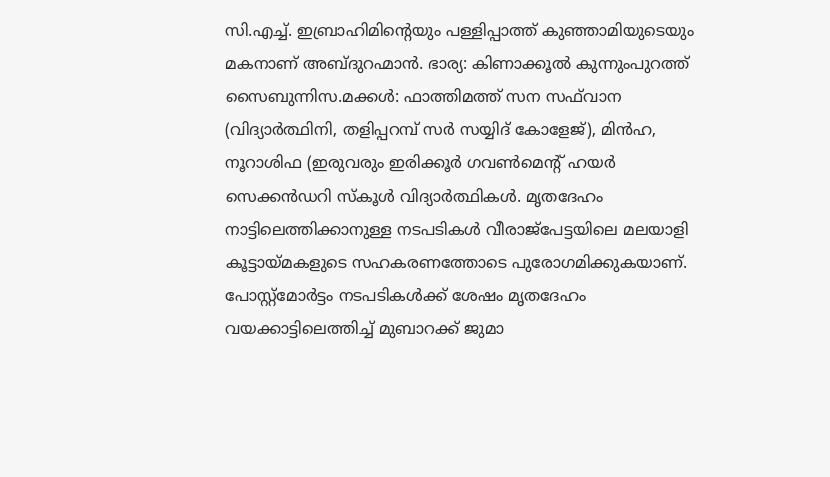സി.എച്ച്. ഇബ്രാഹിമിന്റെയും പള്ളിപ്പാത്ത് കുഞ്ഞാമിയുടെയും മകനാണ് അബ്ദുറഹ്മാൻ. ഭാര്യ: കിണാക്കൂൽ കുന്നുംപുറത്ത് സൈബുന്നിസ.മക്കൾ: ഫാത്തിമത്ത് സന സഫ്‌വാന (വിദ്യാർത്ഥിനി, തളിപ്പറമ്പ് സർ സയ്യിദ് കോളേജ്), മിൻഹ, നൂറാശിഫ (ഇരുവരും ഇരിക്കൂർ ഗവൺമെന്റ് ഹയർ സെക്കൻഡറി സ്കൂൾ വിദ്യാർത്ഥികൾ. മൃതദേഹം നാട്ടിലെത്തിക്കാനുള്ള നടപടികൾ വീരാജ്പേട്ടയിലെ മലയാളി കൂട്ടായ്മകളുടെ സഹകരണത്തോടെ പുരോഗമിക്കുകയാണ്. പോസ്റ്റ്‌മോർട്ടം നടപടികൾക്ക് ശേഷം മൃതദേഹം വയക്കാട്ടിലെത്തിച്ച് മുബാറക്ക് ജുമാ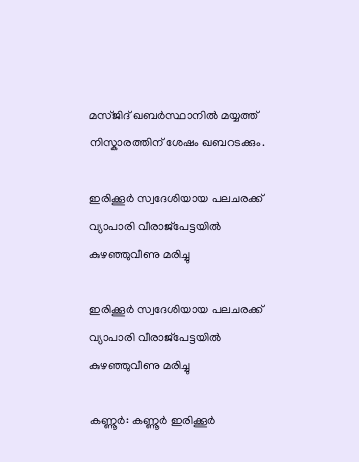മസ്ജിദ് ഖബർസ്ഥാനിൽ മയ്യത്ത് നിസ്കാരത്തിന് ശേഷം ഖബറടക്കും.

ഇരിക്കൂർ സ്വദേശിയായ പലചരക്ക് വ്യാപാരി വീരാജ്പേട്ടയിൽ കുഴഞ്ഞുവീണു മരിച്ചു

ഇരിക്കൂർ സ്വദേശിയായ പലചരക്ക് വ്യാപാരി വീരാജ്പേട്ടയിൽ കുഴഞ്ഞുവീണു മരിച്ചു

കണ്ണൂർ: കണ്ണൂർ ഇരിക്കൂർ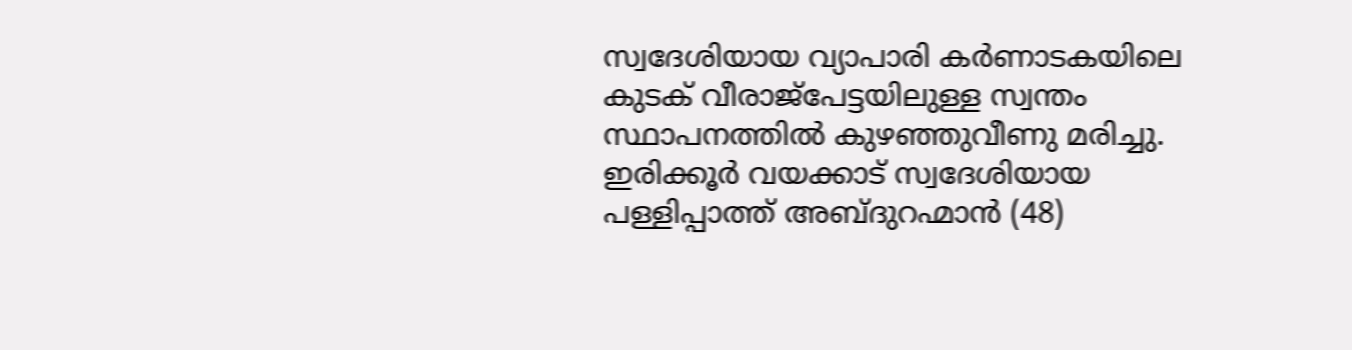സ്വദേശിയായ വ്യാപാരി കർണാടകയിലെ കുടക് വീരാജ്പേട്ടയിലുള്ള സ്വന്തം സ്ഥാപനത്തിൽ കുഴഞ്ഞുവീണു മരിച്ചു. ഇരിക്കൂർ വയക്കാട് സ്വദേശിയായ പള്ളിപ്പാത്ത് അബ്ദുറഹ്മാൻ (48)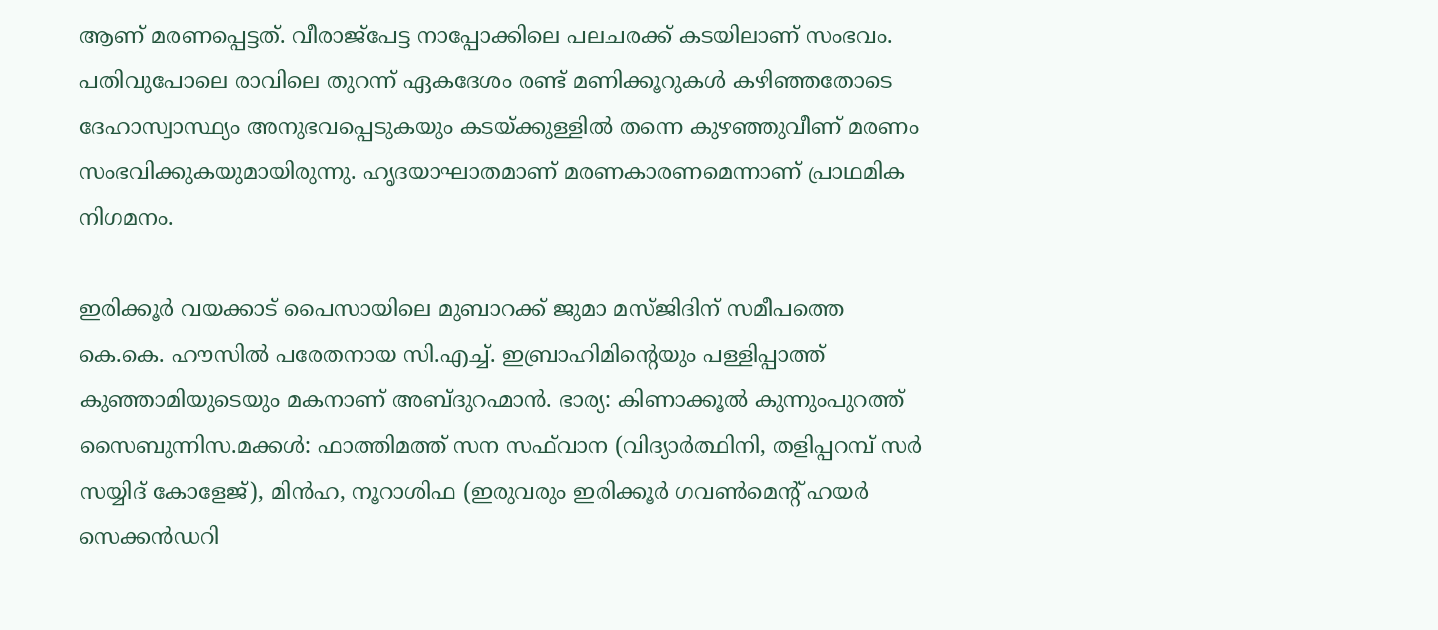ആണ് മരണപ്പെട്ടത്. വീരാജ്പേട്ട നാപ്പോക്കിലെ പലചരക്ക് കടയിലാണ് സംഭവം. പതിവുപോലെ രാവിലെ തുറന്ന് ഏകദേശം രണ്ട് മണിക്കൂറുകൾ കഴിഞ്ഞതോടെ ദേഹാസ്വാസ്ഥ്യം അനുഭവപ്പെടുകയും കടയ്ക്കുള്ളിൽ തന്നെ കുഴഞ്ഞുവീണ് മരണം സംഭവിക്കുകയുമായിരുന്നു. ഹൃദയാഘാതമാണ് മരണകാരണമെന്നാണ് പ്രാഥമിക നിഗമനം.

ഇരിക്കൂർ വയക്കാട് പൈസായിലെ മുബാറക്ക് ജുമാ മസ്ജിദിന് സമീപത്തെ കെ.കെ. ഹൗസിൽ പരേതനായ സി.എച്ച്. ഇബ്രാഹിമിന്റെയും പള്ളിപ്പാത്ത് കുഞ്ഞാമിയുടെയും മകനാണ് അബ്ദുറഹ്മാൻ. ഭാര്യ: കിണാക്കൂൽ കുന്നുംപുറത്ത് സൈബുന്നിസ.മക്കൾ: ഫാത്തിമത്ത് സന സഫ്‌വാന (വിദ്യാർത്ഥിനി, തളിപ്പറമ്പ് സർ സയ്യിദ് കോളേജ്), മിൻഹ, നൂറാശിഫ (ഇരുവരും ഇരിക്കൂർ ഗവൺമെന്റ് ഹയർ സെക്കൻഡറി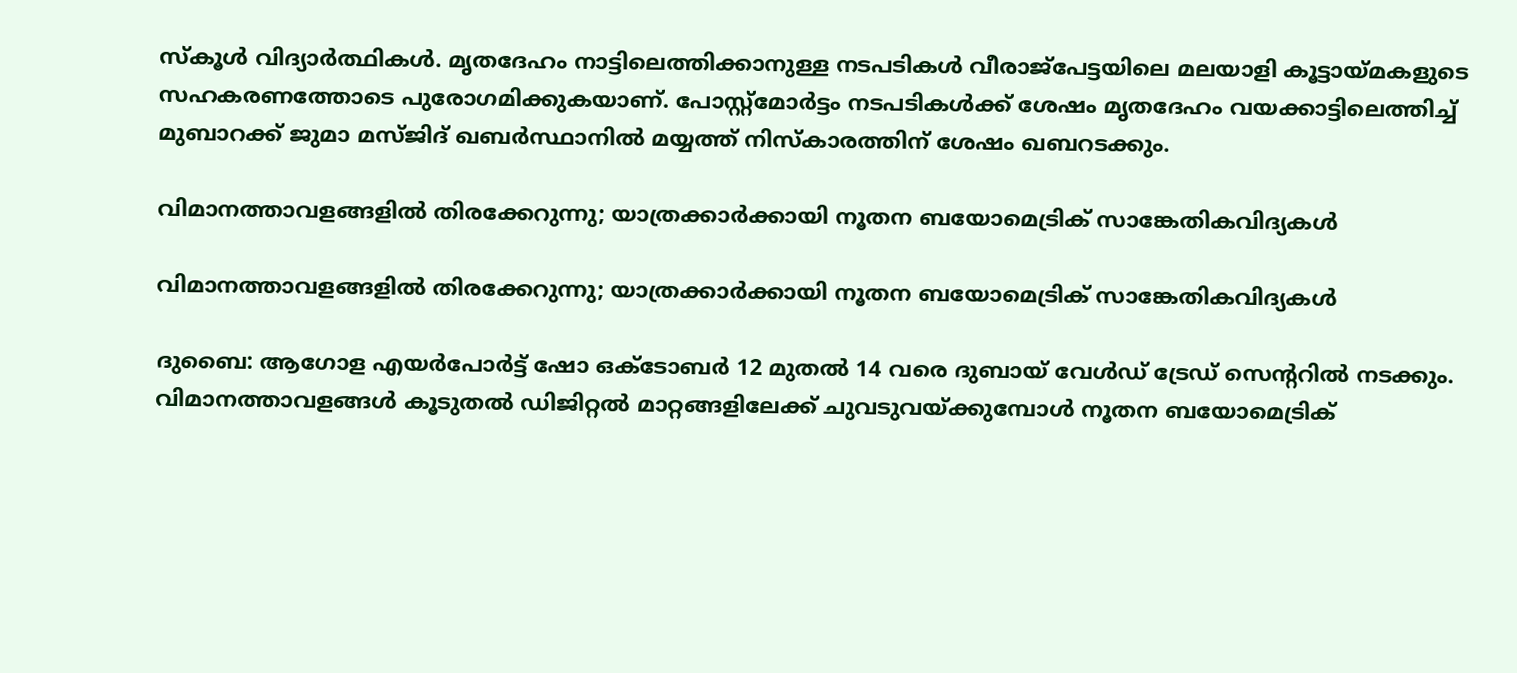സ്കൂൾ വിദ്യാർത്ഥികൾ. മൃതദേഹം നാട്ടിലെത്തിക്കാനുള്ള നടപടികൾ വീരാജ്പേട്ടയിലെ മലയാളി കൂട്ടായ്മകളുടെ സഹകരണത്തോടെ പുരോഗമിക്കുകയാണ്. പോസ്റ്റ്‌മോർട്ടം നടപടികൾക്ക് ശേഷം മൃതദേഹം വയക്കാട്ടിലെത്തിച്ച് മുബാറക്ക് ജുമാ മസ്ജിദ് ഖബർസ്ഥാനിൽ മയ്യത്ത് നിസ്കാരത്തിന് ശേഷം ഖബറടക്കും.

വിമാനത്താവളങ്ങളില്‍ തിരക്കേറുന്നു; യാത്രക്കാര്‍ക്കായി നൂതന ബയോമെട്രിക് സാങ്കേതികവിദ്യകള്‍

വിമാനത്താവളങ്ങളില്‍ തിരക്കേറുന്നു; യാത്രക്കാര്‍ക്കായി നൂതന ബയോമെട്രിക് സാങ്കേതികവിദ്യകള്‍

ദുബൈ: ആഗോള എയര്‍പോര്‍ട്ട് ഷോ ഒക്ടോബര്‍ 12 മുതല്‍ 14 വരെ ദുബായ് വേള്‍ഡ് ട്രേഡ് സെന്ററില്‍ നടക്കും. വിമാനത്താവളങ്ങള്‍ കൂടുതല്‍ ഡിജിറ്റല്‍ മാറ്റങ്ങളിലേക്ക് ചുവടുവയ്ക്കുമ്പോള്‍ നൂതന ബയോമെട്രിക്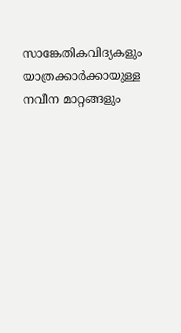സാങ്കേതികവിദ്യകളും യാത്രക്കാര്‍ക്കായുള്ള നവീന മാറ്റങ്ങളും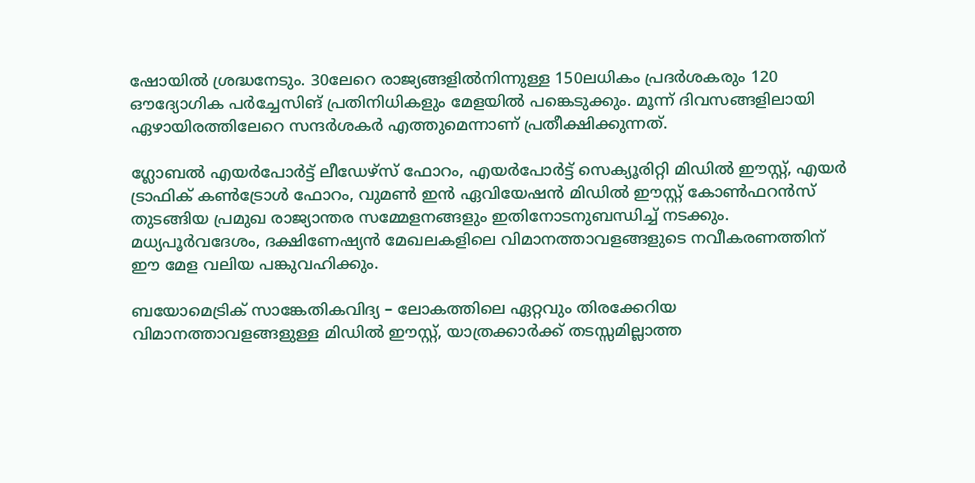ഷോയില്‍ ശ്രദ്ധനേടും. 30ലേറെ രാജ്യങ്ങളില്‍നിന്നുള്ള 150ലധികം പ്രദര്‍ശകരും 120 ഔദ്യോഗിക പര്‍ച്ചേസിങ് പ്രതിനിധികളും മേളയില്‍ പങ്കെടുക്കും. മൂന്ന് ദിവസങ്ങളിലായി ഏഴായിരത്തിലേറെ സന്ദര്‍ശകര്‍ എത്തുമെന്നാണ് പ്രതീക്ഷിക്കുന്നത്.

ഗ്ലോബല്‍ എയര്‍പോര്‍ട്ട് ലീഡേഴ്‌സ് ഫോറം, എയര്‍പോര്‍ട്ട് സെക്യൂരിറ്റി മിഡില്‍ ഈസ്റ്റ്, എയര്‍ ട്രാഫിക് കണ്‍ട്രോള്‍ ഫോറം, വുമണ്‍ ഇന്‍ ഏവിയേഷന്‍ മിഡില്‍ ഈസ്റ്റ് കോണ്‍ഫറന്‍സ് തുടങ്ങിയ പ്രമുഖ രാജ്യാന്തര സമ്മേളനങ്ങളും ഇതിനോടനുബന്ധിച്ച് നടക്കും. മധ്യപൂര്‍വദേശം, ദക്ഷിണേഷ്യന്‍ മേഖലകളിലെ വിമാനത്താവളങ്ങളുടെ നവീകരണത്തിന് ഈ മേള വലിയ പങ്കുവഹിക്കും.

ബയോമെട്രിക് സാങ്കേതികവിദ്യ – ലോകത്തിലെ ഏറ്റവും തിരക്കേറിയ വിമാനത്താവളങ്ങളുള്ള മിഡില്‍ ഈസ്റ്റ്, യാത്രക്കാര്‍ക്ക് തടസ്സമില്ലാത്ത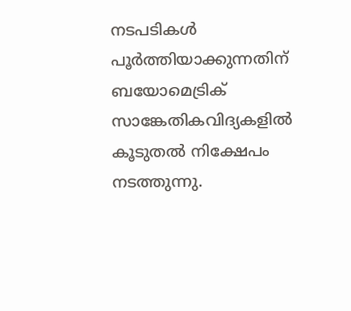നടപടികള്‍ പൂര്‍ത്തിയാക്കുന്നതിന് ബയോമെട്രിക് സാങ്കേതികവിദ്യകളില്‍ കൂടുതല്‍ നിക്ഷേപം നടത്തുന്നു.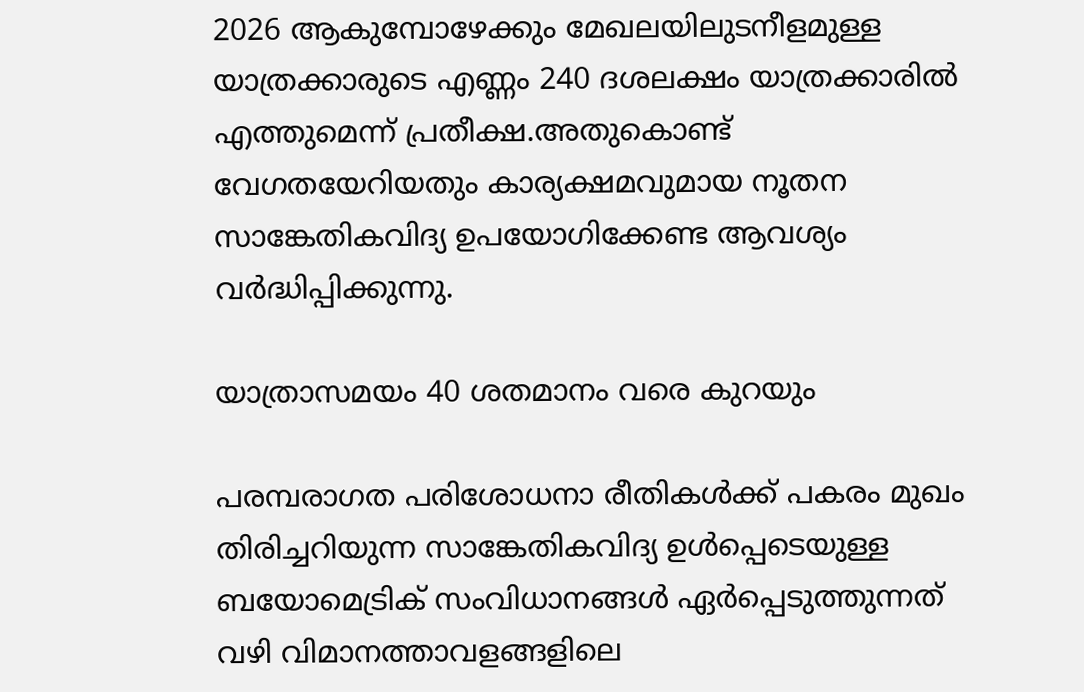2026 ആകുമ്പോഴേക്കും മേഖലയിലുടനീളമുള്ള യാത്രക്കാരുടെ എണ്ണം 240 ദശലക്ഷം യാത്രക്കാരില്‍ എത്തുമെന്ന് പ്രതീക്ഷ.അതുകൊണ്ട് വേഗതയേറിയതും കാര്യക്ഷമവുമായ നൂതന സാങ്കേതികവിദ്യ ഉപയോഗിക്കേണ്ട ആവശ്യം വര്‍ദ്ധിപ്പിക്കുന്നു.

യാത്രാസമയം 40 ശതമാനം വരെ കുറയും

പരമ്പരാഗത പരിശോധനാ രീതികള്‍ക്ക് പകരം മുഖം തിരിച്ചറിയുന്ന സാങ്കേതികവിദ്യ ഉള്‍പ്പെടെയുള്ള ബയോമെട്രിക് സംവിധാനങ്ങള്‍ ഏര്‍പ്പെടുത്തുന്നത് വഴി വിമാനത്താവളങ്ങളിലെ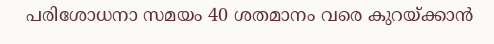പരിശോധനാ സമയം 40 ശതമാനം വരെ കുറയ്ക്കാന്‍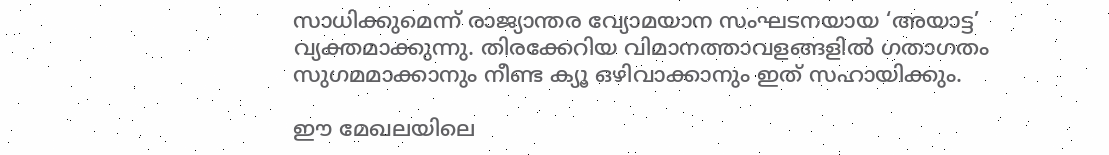സാധിക്കുമെന്ന് രാജ്യാന്തര വ്യോമയാന സംഘടനയായ ‘അയാട്ട’ വ്യക്തമാക്കുന്നു. തിരക്കേറിയ വിമാനത്താവളങ്ങളില്‍ ഗതാഗതം സുഗമമാക്കാനും നീണ്ട ക്യൂ ഒഴിവാക്കാനും ഇത് സഹായിക്കും.

ഈ മേഖലയിലെ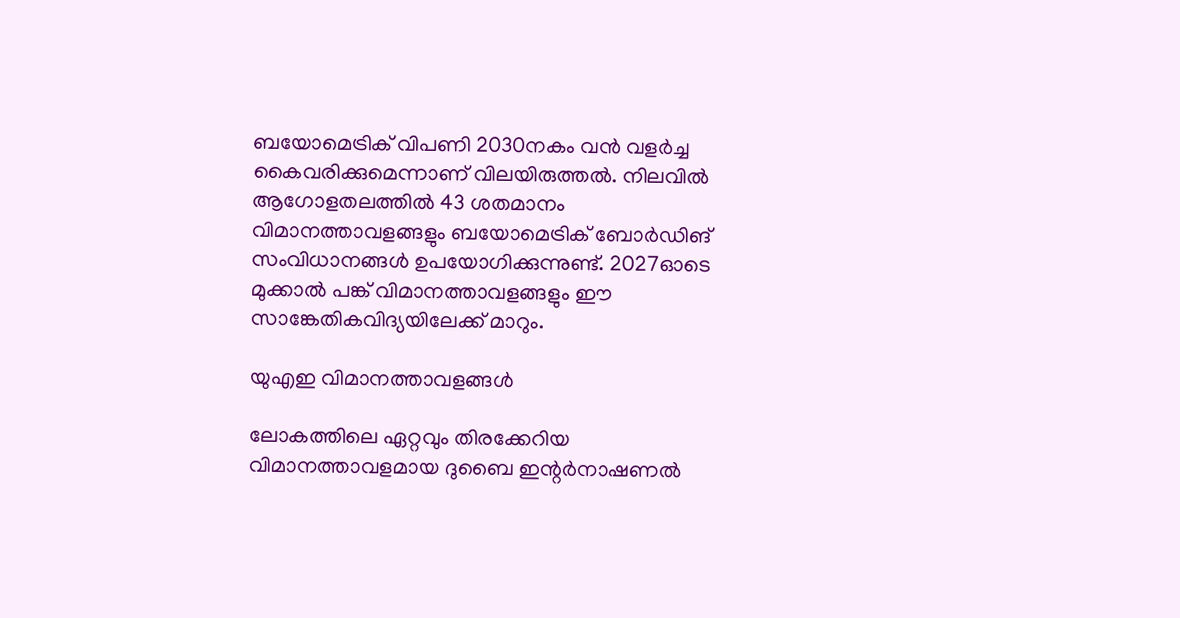ബയോമെട്രിക് വിപണി 2030നകം വന്‍ വളര്‍ച്ച കൈവരിക്കുമെന്നാണ് വിലയിരുത്തല്‍. നിലവില്‍ ആഗോളതലത്തില്‍ 43 ശതമാനം വിമാനത്താവളങ്ങളും ബയോമെട്രിക് ബോര്‍ഡിങ് സംവിധാനങ്ങള്‍ ഉപയോഗിക്കുന്നുണ്ട്. 2027ഓടെ മുക്കാല്‍ പങ്ക് വിമാനത്താവളങ്ങളും ഈ സാങ്കേതികവിദ്യയിലേക്ക് മാറും.

യുഎഇ വിമാനത്താവളങ്ങള്‍

ലോകത്തിലെ ഏറ്റവും തിരക്കേറിയ വിമാനത്താവളമായ ദുബൈ ഇന്റര്‍നാഷണല്‍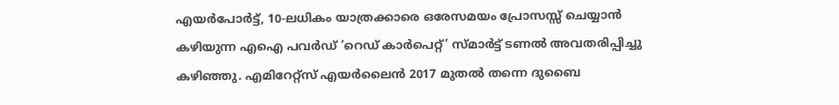എയര്‍പോര്‍ട്ട്, 10-ലധികം യാത്രക്കാരെ ഒരേസമയം പ്രോസസ്സ് ചെയ്യാന്‍ കഴിയുന്ന എഐ പവര്‍ഡ് ‘റെഡ് കാര്‍പെറ്റ്’ സ്മാര്‍ട്ട് ടണല്‍ അവതരിപ്പിച്ചു കഴിഞ്ഞു. എമിറേറ്റ്‌സ് എയര്‍ലൈന്‍ 2017 മുതല്‍ തന്നെ ദുബൈ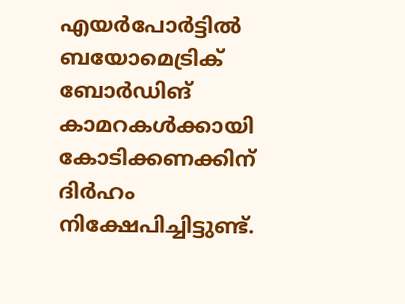എയര്‍പോര്‍ട്ടില്‍ ബയോമെട്രിക് ബോര്‍ഡിങ് കാമറകള്‍ക്കായി കോടിക്കണക്കിന് ദിര്‍ഹം നിക്ഷേപിച്ചിട്ടുണ്ട്.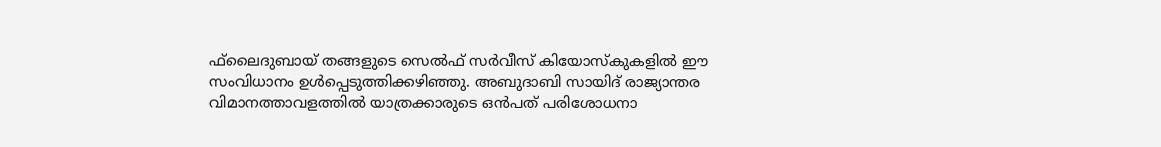ഫ്‌ലൈദുബായ് തങ്ങളുടെ സെല്‍ഫ് സര്‍വീസ് കിയോസ്‌കുകളില്‍ ഈ സംവിധാനം ഉള്‍പ്പെടുത്തിക്കഴിഞ്ഞു. അബുദാബി സായിദ് രാജ്യാന്തര വിമാനത്താവളത്തില്‍ യാത്രക്കാരുടെ ഒന്‍പത് പരിശോധനാ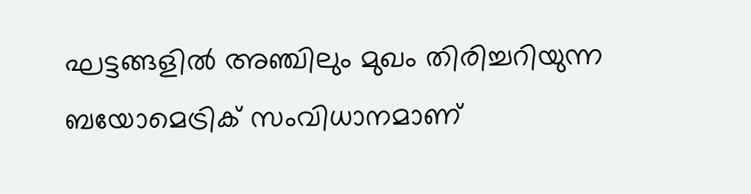ഘട്ടങ്ങളില്‍ അഞ്ചിലും മുഖം തിരിച്ചറിയുന്ന ബയോമെട്രിക് സംവിധാനമാണ്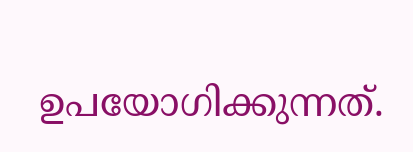ഉപയോഗിക്കുന്നത്.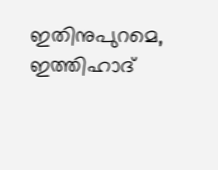ഇതിനുപുറമെ, ഇത്തിഹാദ്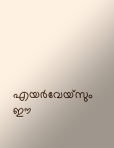എയര്‍വേയ്സും ഈ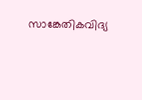സാങ്കേതികവിദ്യ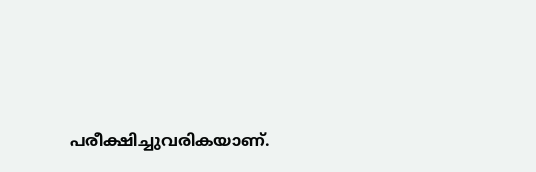പരീക്ഷിച്ചുവരികയാണ്.